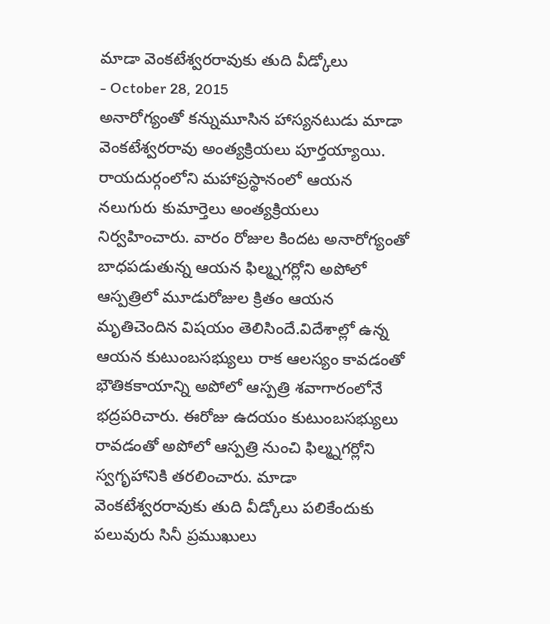మాడా వెంకటేశ్వరరావుకు తుది వీడ్కోలు
- October 28, 2015
అనారోగ్యంతో కన్నుమూసిన హాస్యనటుడు మాడా వెంకటేశ్వరరావు అంత్యక్రియలు పూర్తయ్యాయి. రాయదుర్గంలోని మహాప్రస్థానంలో ఆయన నలుగురు కుమార్తెలు అంత్యక్రియలు నిర్వహించారు. వారం రోజుల కిందట అనారోగ్యంతో బాధపడుతున్న ఆయన ఫిల్మ్నగర్లోని అపోలో ఆస్పత్రిలో మూడురోజుల క్రితం ఆయన మృతిచెందిన విషయం తెలిసిందే.విదేశాల్లో ఉన్న ఆయన కుటుంబసభ్యులు రాక ఆలస్యం కావడంతో భౌతికకాయాన్ని అపోలో ఆస్పత్రి శవాగారంలోనే భద్రపరిచారు. ఈరోజు ఉదయం కుటుంబసభ్యులు రావడంతో అపోలో ఆస్పత్రి నుంచి ఫిల్మ్నగర్లోని స్వగృహానికి తరలించారు. మాడా వెంకటేశ్వరరావుకు తుది వీడ్కోలు పలికేందుకు పలువురు సినీ ప్రముఖులు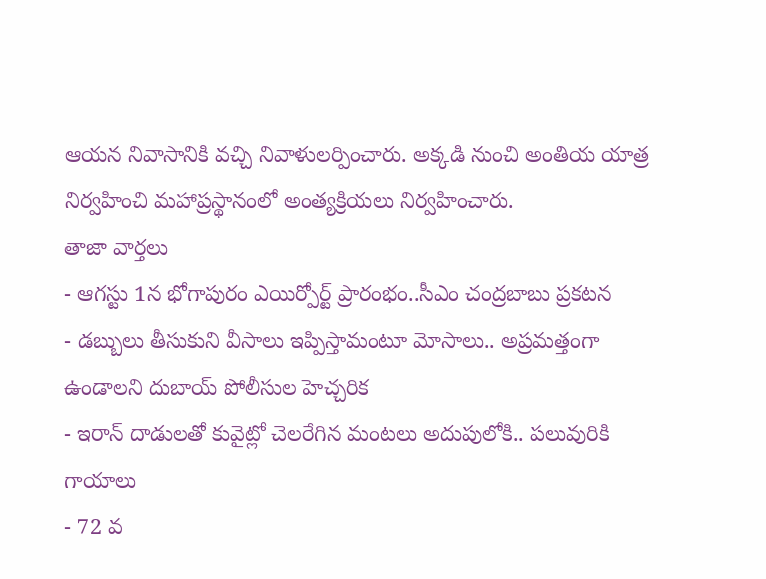ఆయన నివాసానికి వచ్చి నివాళులర్పించారు. అక్కడి నుంచి అంతియ యాత్ర నిర్వహించి మహాప్రస్థానంలో అంత్యక్రియలు నిర్వహించారు.
తాజా వార్తలు
- ఆగస్టు 1న భోగాపురం ఎయిర్పోర్ట్ ప్రారంభం..సీఎం చంద్రబాబు ప్రకటన
- డబ్బులు తీసుకుని వీసాలు ఇప్పిస్తామంటూ మోసాలు.. అప్రమత్తంగా ఉండాలని దుబాయ్ పోలీసుల హెచ్చరిక
- ఇరాన్ దాడులతో కువైట్లో చెలరేగిన మంటలు అదుపులోకి.. పలువురికి గాయాలు
- 72 వ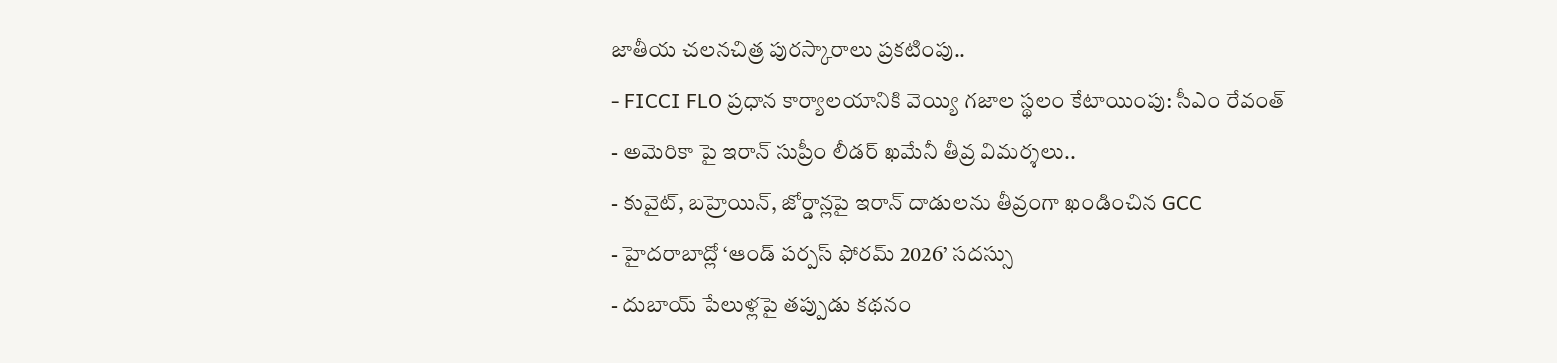జాతీయ చలనచిత్ర పురస్కారాలు ప్రకటింపు..
- FICCI FLO ప్రధాన కార్యాలయానికి వెయ్యి గజాల స్థలం కేటాయింపు: సీఎం రేవంత్
- అమెరికా పై ఇరాన్ సుప్రీం లీడర్ ఖమేనీ తీవ్ర విమర్శలు..
- కువైట్, బహ్రెయిన్, జోర్డాన్లపై ఇరాన్ దాడులను తీవ్రంగా ఖండించిన GCC
- హైదరాబాద్లో ‘ఆండ్ పర్పస్ ఫోరమ్ 2026’ సదస్సు
- దుబాయ్ పేలుళ్లపై తప్పుడు కథనం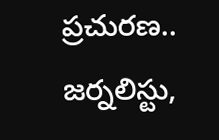ప్రచురణ.. జర్నలిస్టు,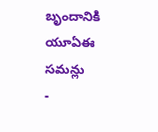బృందానికి యూఏఈ సమన్లు
-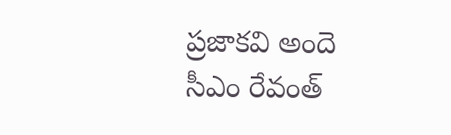ప్రజాకవి అందె సీఎం రేవంత్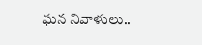ఘన నివాళులు..